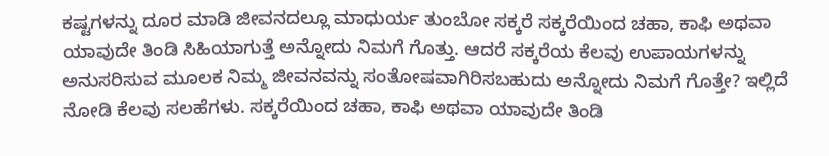ಕಷ್ಟಗಳನ್ನು ದೂರ ಮಾಡಿ ಜೀವನದಲ್ಲೂ ಮಾಧುರ್ಯ ತುಂಬೋ ಸಕ್ಕರೆ ಸಕ್ಕರೆಯಿಂದ ಚಹಾ, ಕಾಫಿ ಅಥವಾ ಯಾವುದೇ ತಿಂಡಿ ಸಿಹಿಯಾಗುತ್ತೆ ಅನ್ನೋದು ನಿಮಗೆ ಗೊತ್ತು. ಆದರೆ ಸಕ್ಕರೆಯ ಕೆಲವು ಉಪಾಯಗಳನ್ನು ಅನುಸರಿಸುವ ಮೂಲಕ ನಿಮ್ಮ ಜೀವನವನ್ನು ಸಂತೋಷವಾಗಿರಿಸಬಹುದು ಅನ್ನೋದು ನಿಮಗೆ ಗೊತ್ತೇ? ಇಲ್ಲಿದೆ ನೋಡಿ ಕೆಲವು ಸಲಹೆಗಳು. ಸಕ್ಕರೆಯಿಂದ ಚಹಾ, ಕಾಫಿ ಅಥವಾ ಯಾವುದೇ ತಿಂಡಿ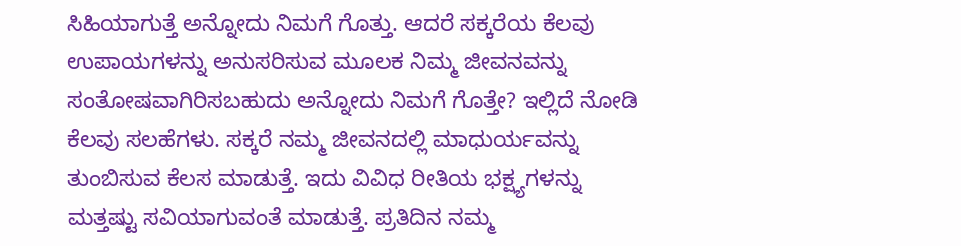ಸಿಹಿಯಾಗುತ್ತೆ ಅನ್ನೋದು ನಿಮಗೆ ಗೊತ್ತು. ಆದರೆ ಸಕ್ಕರೆಯ ಕೆಲವು ಉಪಾಯಗಳನ್ನು ಅನುಸರಿಸುವ ಮೂಲಕ ನಿಮ್ಮ ಜೀವನವನ್ನು ಸಂತೋಷವಾಗಿರಿಸಬಹುದು ಅನ್ನೋದು ನಿಮಗೆ ಗೊತ್ತೇ? ಇಲ್ಲಿದೆ ನೋಡಿ ಕೆಲವು ಸಲಹೆಗಳು. ಸಕ್ಕರೆ ನಮ್ಮ ಜೀವನದಲ್ಲಿ ಮಾಧುರ್ಯವನ್ನು ತುಂಬಿಸುವ ಕೆಲಸ ಮಾಡುತ್ತೆ. ಇದು ವಿವಿಧ ರೀತಿಯ ಭಕ್ಷ್ಯಗಳನ್ನು ಮತ್ತಷ್ಟು ಸವಿಯಾಗುವಂತೆ ಮಾಡುತ್ತೆ. ಪ್ರತಿದಿನ ನಮ್ಮ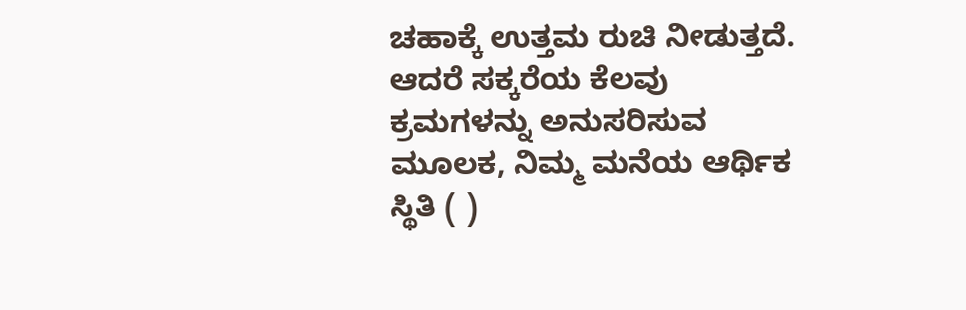ಚಹಾಕ್ಕೆ ಉತ್ತಮ ರುಚಿ ನೀಡುತ್ತದೆ. ಆದರೆ ಸಕ್ಕರೆಯ ಕೆಲವು ಕ್ರಮಗಳನ್ನು ಅನುಸರಿಸುವ ಮೂಲಕ, ನಿಮ್ಮ ಮನೆಯ ಆರ್ಥಿಕ ಸ್ಥಿತಿ ( )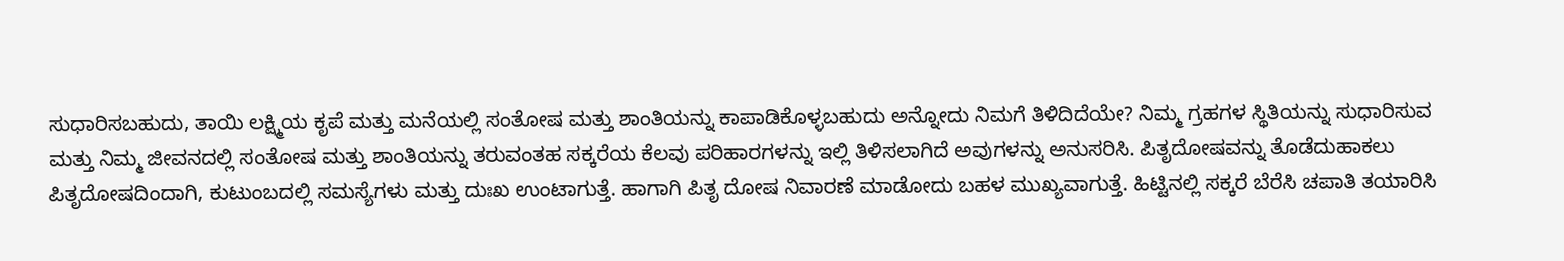ಸುಧಾರಿಸಬಹುದು, ತಾಯಿ ಲಕ್ಷ್ಮಿಯ ಕೃಪೆ ಮತ್ತು ಮನೆಯಲ್ಲಿ ಸಂತೋಷ ಮತ್ತು ಶಾಂತಿಯನ್ನು ಕಾಪಾಡಿಕೊಳ್ಳಬಹುದು ಅನ್ನೋದು ನಿಮಗೆ ತಿಳಿದಿದೆಯೇ? ನಿಮ್ಮ ಗ್ರಹಗಳ ಸ್ಥಿತಿಯನ್ನು ಸುಧಾರಿಸುವ ಮತ್ತು ನಿಮ್ಮ ಜೀವನದಲ್ಲಿ ಸಂತೋಷ ಮತ್ತು ಶಾಂತಿಯನ್ನು ತರುವಂತಹ ಸಕ್ಕರೆಯ ಕೆಲವು ಪರಿಹಾರಗಳನ್ನು ಇಲ್ಲಿ ತಿಳಿಸಲಾಗಿದೆ ಅವುಗಳನ್ನು ಅನುಸರಿಸಿ. ಪಿತೃದೋಷವನ್ನು ತೊಡೆದುಹಾಕಲು ಪಿತೃದೋಷದಿಂದಾಗಿ, ಕುಟುಂಬದಲ್ಲಿ ಸಮಸ್ಯೆಗಳು ಮತ್ತು ದುಃಖ ಉಂಟಾಗುತ್ತೆ. ಹಾಗಾಗಿ ಪಿತೃ ದೋಷ ನಿವಾರಣೆ ಮಾಡೋದು ಬಹಳ ಮುಖ್ಯವಾಗುತ್ತೆ. ಹಿಟ್ಟಿನಲ್ಲಿ ಸಕ್ಕರೆ ಬೆರೆಸಿ ಚಪಾತಿ ತಯಾರಿಸಿ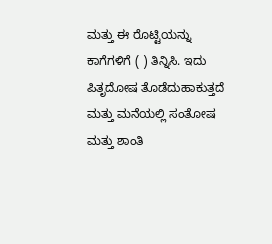ಮತ್ತು ಈ ರೊಟ್ಟಿಯನ್ನು ಕಾಗೆಗಳಿಗೆ ( ) ತಿನ್ನಿಸಿ. ಇದು ಪಿತೃದೋಷ ತೊಡೆದುಹಾಕುತ್ತದೆ ಮತ್ತು ಮನೆಯಲ್ಲಿ ಸಂತೋಷ ಮತ್ತು ಶಾಂತಿ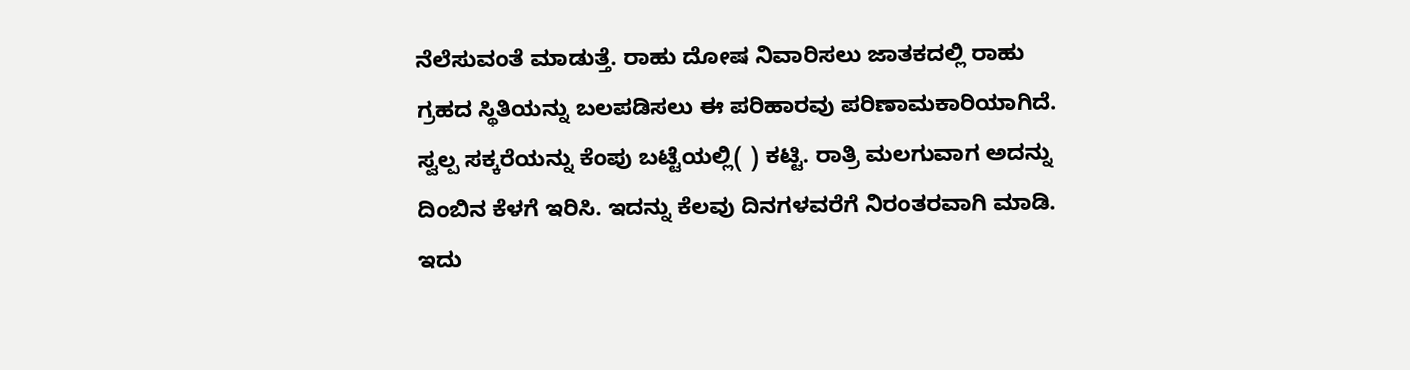ನೆಲೆಸುವಂತೆ ಮಾಡುತ್ತೆ. ರಾಹು ದೋಷ ನಿವಾರಿಸಲು ಜಾತಕದಲ್ಲಿ ರಾಹು ಗ್ರಹದ ಸ್ಥಿತಿಯನ್ನು ಬಲಪಡಿಸಲು ಈ ಪರಿಹಾರವು ಪರಿಣಾಮಕಾರಿಯಾಗಿದೆ. ಸ್ವಲ್ಪ ಸಕ್ಕರೆಯನ್ನು ಕೆಂಪು ಬಟ್ಟೆಯಲ್ಲಿ( ) ಕಟ್ಟಿ. ರಾತ್ರಿ ಮಲಗುವಾಗ ಅದನ್ನು ದಿಂಬಿನ ಕೆಳಗೆ ಇರಿಸಿ. ಇದನ್ನು ಕೆಲವು ದಿನಗಳವರೆಗೆ ನಿರಂತರವಾಗಿ ಮಾಡಿ. ಇದು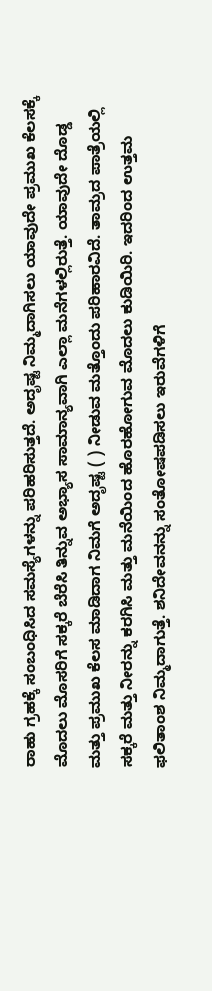ರಾಹು ಗ್ರಹಕ್ಕೆ ಸಂಬಂಧಿಸಿದ ಸಮಸ್ಯೆಗಳನ್ನು ಪರಿಹರಿಸುತ್ತದೆ. ಅದೃಷ್ಟ ನಿಮ್ಮದಾಗಿಸಲು ಯಾವುದೇ ಪ್ರಮುಖ ಕೆಲಸಕ್ಕೆ ಮೊದಲು ಮೊಸರಿಗೆ ಸಕ್ಕರೆ ಬೆರೆಸಿ ತಿನ್ನುವ ಅಭ್ಯಾಸ ಸಾಮಾನ್ಯವಾಗಿ ಎಲ್ಲಾ ಮನೆಗಳಲ್ಲಿರುತ್ತೆ. ಯಾವುದೇ ದೊಡ್ಡ ಮತ್ತು ಪ್ರಮುಖ ಕೆಲಸ ಮಾಡಿದಾಗ ನಿಮಗೆ ಅದೃಷ್ಟ ( ) ನೀಡುವ ಮತ್ತೊಂದು ಪರಿಹಾರವಿದೆ. ತಾಮ್ರದ ಪಾತ್ರೆಯಲ್ಲಿ ಸಕ್ಕರೆ ಮತ್ತು ನೀರನ್ನು ಕರಗಿಸಿ ಮತ್ತು ಮನೆಯಿಂದ ಹೊರಹೋಗುವ ಮೊದಲು ಕುಡಿಯಿರಿ. ಇದರಿಂದ ಉತ್ತಮ ಫಲಿತಾಂಶ ನಿಮ್ಮದಾಗುತ್ತೆ. ಶನಿದೇವನನ್ನು ಸಂತೋಷಪಡಿಸಲು ಇರುವೆಗಳಿಗೆ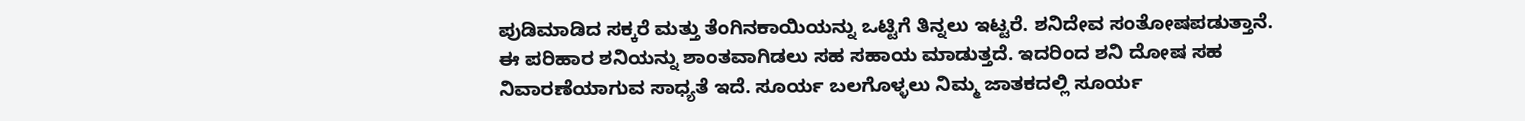ಪುಡಿಮಾಡಿದ ಸಕ್ಕರೆ ಮತ್ತು ತೆಂಗಿನಕಾಯಿಯನ್ನು ಒಟ್ಟಿಗೆ ತಿನ್ನಲು ಇಟ್ಟರೆ. ಶನಿದೇವ ಸಂತೋಷಪಡುತ್ತಾನೆ. ಈ ಪರಿಹಾರ ಶನಿಯನ್ನು ಶಾಂತವಾಗಿಡಲು ಸಹ ಸಹಾಯ ಮಾಡುತ್ತದೆ. ಇದರಿಂದ ಶನಿ ದೋಷ ಸಹ ನಿವಾರಣೆಯಾಗುವ ಸಾಧ್ಯತೆ ಇದೆ. ಸೂರ್ಯ ಬಲಗೊಳ್ಳಲು ನಿಮ್ಮ ಜಾತಕದಲ್ಲಿ ಸೂರ್ಯ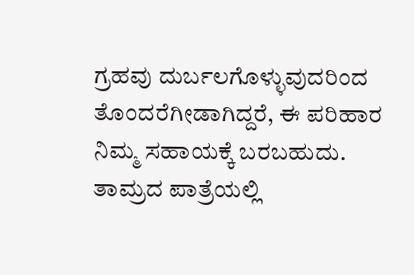ಗ್ರಹವು ದುರ್ಬಲಗೊಳ್ಳುವುದರಿಂದ ತೊಂದರೆಗೀಡಾಗಿದ್ದರೆ, ಈ ಪರಿಹಾರ ನಿಮ್ಮ ಸಹಾಯಕ್ಕೆ ಬರಬಹುದು. ತಾಮ್ರದ ಪಾತ್ರೆಯಲ್ಲಿ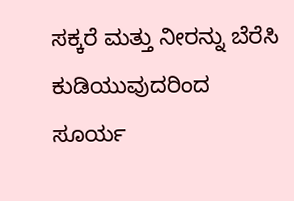ಸಕ್ಕರೆ ಮತ್ತು ನೀರನ್ನು ಬೆರೆಸಿ ಕುಡಿಯುವುದರಿಂದ ಸೂರ್ಯ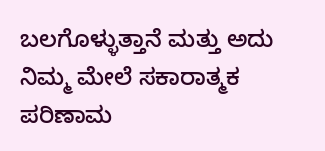ಬಲಗೊಳ್ಳುತ್ತಾನೆ ಮತ್ತು ಅದು ನಿಮ್ಮ ಮೇಲೆ ಸಕಾರಾತ್ಮಕ ಪರಿಣಾಮ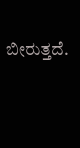ಬೀರುತ್ತದೆ.